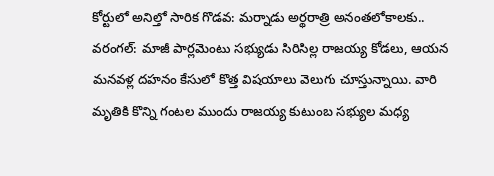కోర్టులో అనిల్తో సారిక గొడవ: మర్నాడు అర్థరాత్రి అనంతలోకాలకు..
వరంగల్: మాజీ పార్లమెంటు సభ్యుడు సిరిసిల్ల రాజయ్య కోడలు, ఆయన మనవళ్ల దహనం కేసులో కొత్త విషయాలు వెలుగు చూస్తున్నాయి. వారి మృతికి కొన్ని గంటల ముందు రాజయ్య కుటుంబ సభ్యుల మధ్య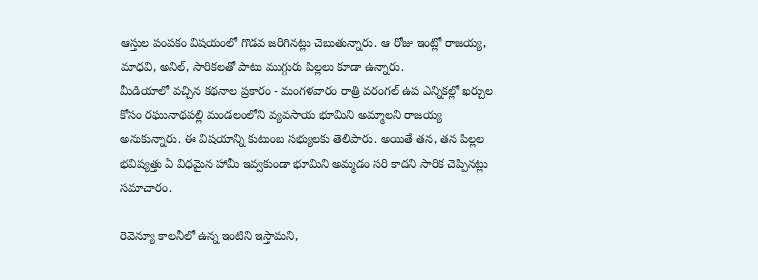ఆస్తుల పంపకం విషయంలో గొడవ జరిగినట్లు చెబుతున్నారు. ఆ రోజు ఇంట్లో రాజయ్య, మాధవి, అనిల్, సారికలతో పాటు ముగ్గురు పిల్లలు కూడా ఉన్నారు.
మీడియాలో వచ్చిన కథనాల ప్రకారం - మంగళవారం రాత్రి వరంగల్ ఉప ఎన్నికల్లో ఖర్చుల కోసం రఘునాథపల్లి మండలంలోని వ్యవసాయ భూమిని అమ్మాలని రాజయ్య అనుకున్నారు. ఈ విషయాన్ని కుటుంబ సభ్యులకు తెలిపారు. అయితే తన, తన పిల్లల భవిష్యత్తు ఏ విధమైన హామీ ఇవ్వకుండా భూమిని అమ్మడం సరి కాదని సారిక చెప్పినట్లు సమాచారం.

రెవెన్యూ కాలనీలో ఉన్న ఇంటిని ఇస్తామని,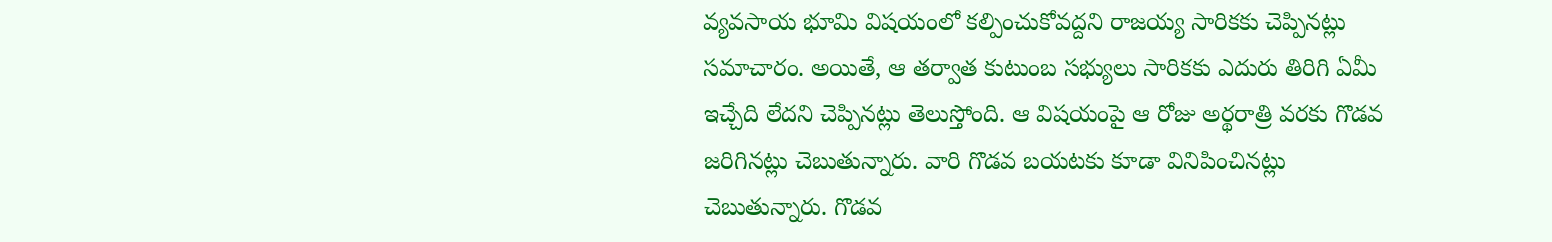వ్యవసాయ భూమి విషయంలో కల్పించుకోవద్దని రాజయ్య సారికకు చెప్పినట్లు సమాచారం. అయితే, ఆ తర్వాత కుటుంబ సభ్యులు సారికకు ఎదురు తిరిగి ఏమీ ఇచ్చేది లేదని చెప్పినట్లు తెలుస్తోంది. ఆ విషయంపై ఆ రోజు అర్థరాత్రి వరకు గొడవ జరిగినట్లు చెబుతున్నారు. వారి గొడవ బయటకు కూడా వినిపించినట్లు చెబుతున్నారు. గొడవ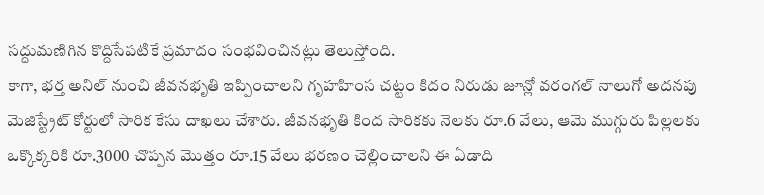సద్దుమణిగిన కొద్దిసేపటికే ప్రమాదం సంభవించినట్లు తెలుస్తోంది.
కాగా, భర్త అనిల్ నుంచి జీవనభృతి ఇప్పించాలని గృహహింస చట్టం కిదం నిరుడు జూన్లో వరంగల్ నాలుగో అదనపు మెజిస్ట్రేట్ కోర్టులో సారిక కేసు దాఖలు చేశారు. జీవనభృతి కింద సారికకు నెలకు రూ.6 వేలు, ఆమె ముగ్గురు పిల్లలకు ఒక్కొక్కరికి రూ.3000 చొప్పన మొత్తం రూ.15 వేలు భరణం చెల్లించాలని ఈ ఏడాది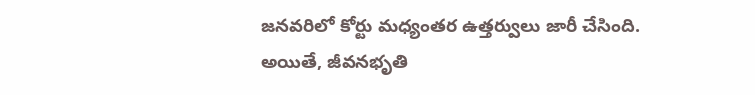జనవరిలో కోర్టు మధ్యంతర ఉత్తర్వులు జారీ చేసింది.
అయితే, జీవనభృతి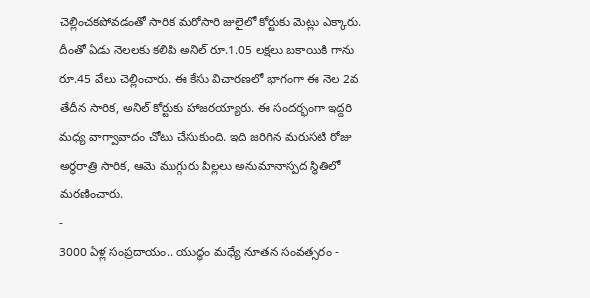చెల్లించకపోవడంతో సారిక మరోసారి జులైలో కోర్టుకు మెట్లు ఎక్కారు. దీంతో ఏడు నెలలకు కలిపి అనిల్ రూ.1.05 లక్షలు బకాయికి గాను రూ.45 వేలు చెల్లించారు. ఈ కేసు విచారణలో భాగంగా ఈ నెల 2వ తేదీన సారిక, అనిల్ కోర్టుకు హాజరయ్యారు. ఈ సందర్భంగా ఇద్దరి మధ్య వాగ్వావాదం చోటు చేసుకుంది. ఇది జరిగిన మరుసటి రోజు అర్థరాత్రి సారిక, ఆమె ముగ్గురు పిల్లలు అనుమానాస్పద స్థితిలో మరణించారు.
-
3000 ఏళ్ల సంప్రదాయం.. యుద్ధం మధ్యే నూతన సంవత్సరం -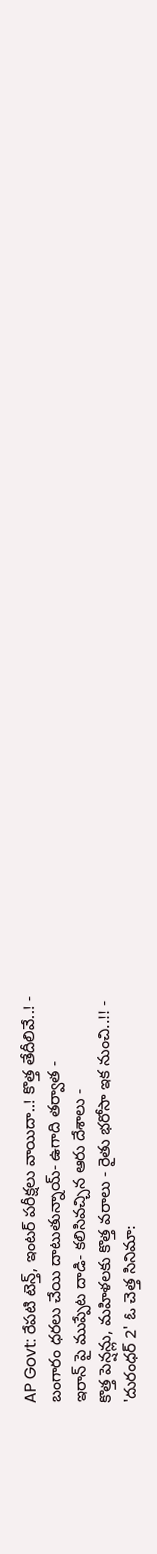AP Govt: రేపటి టెన్త్, ఇంటర్ పరీక్షలు వాయిదా..! కొత్త తేదీలివే..! -
బంగారం ధరలు చేయి దాటుతున్నాయ్- ఉగాది తర్వాత -
ఇరాన్ పై ముప్పేట దాడి- కలిసివచ్చిన ఆరు దేశాలు -
కొత్త పెన్షన్లు, మహిళలకు కొత్త వరాలు - రైతు భరోసా ఇక నుంచి..!! -
'దురంధర్ 2' ఓ చెత్త సినిమా: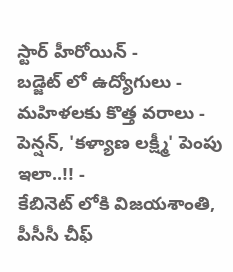స్టార్ హీరోయిన్ -
బడ్జెట్ లో ఉద్యోగులు - మహిళలకు కొత్త వరాలు - పెన్షన్, 'కళ్యాణ లక్ష్మీ' పెంపు ఇలా..!! -
కేబినెట్ లోకి విజయశాంతి, పీసీసీ చీఫ్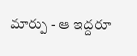మార్పు - ఆ ఇద్దరూ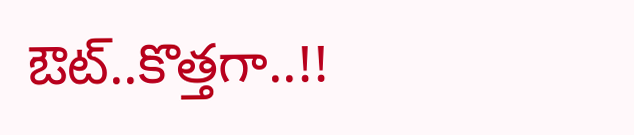ఔట్..కొత్తగా..!!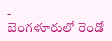-
బెంగళూరులో రెండో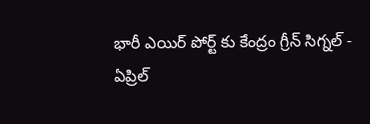భారీ ఎయిర్ పోర్ట్ కు కేంద్రం గ్రీన్ సిగ్నల్ -
ఏప్రిల్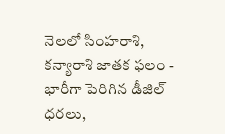నెలలో సింహరాశి, కన్యారాశి జాతక ఫలం -
భారీగా పెరిగిన డీజిల్ ధరలు,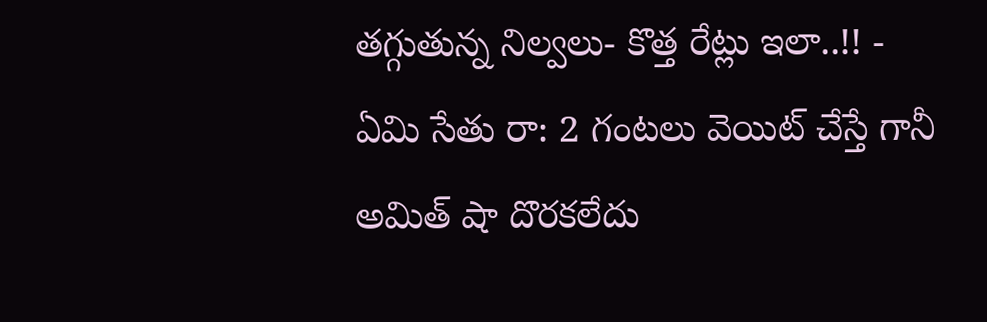తగ్గుతున్న నిల్వలు- కొత్త రేట్లు ఇలా..!! -
ఏమి సేతు రా: 2 గంటలు వెయిట్ చేస్తే గానీ అమిత్ షా దొరకలేదు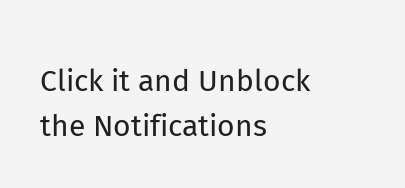Click it and Unblock the Notifications